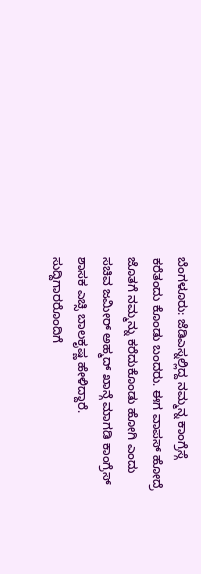ಬೆಂಗಳೂರು: ಜೆಡಿಎಸ್ನಲ್ಲಿದ್ದ ನಮ್ಮನ್ನ ಕಾಂಗ್ರೆಸ್ಗೆ ಕರೆತಂದು ಕೊಂಡು ಬಂದರು. ಈಗ ವಾಪಸ್ ಹೋದ್ರೆ ಜೊತಗೆ ನಮ್ಮನ್ನು ಕರೆದುಕೊಂಡು ಹೋಗಿ ಎಂದು ಸಚಿವ ಜಮೀರ್ ಅಹ್ಮದ್ ಖಾನ್ಗೆ ಮಾಗಡಿ ಕಾಂಗ್ರೆಸ್ ಶಾಸಕ ಎಚ್ಸಿ ಬಾಲಕೃಷ್ಣ ಹೇಳಿದ್ದಾರೆ.
ಸುದ್ದಿಗಾರರೊಂದಿಗೆ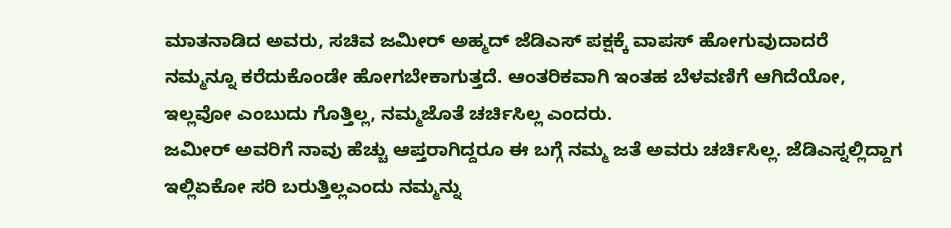ಮಾತನಾಡಿದ ಅವರು, ಸಚಿವ ಜಮೀರ್ ಅಹ್ಮದ್ ಜೆಡಿಎಸ್ ಪಕ್ಷಕ್ಕೆ ವಾಪಸ್ ಹೋಗುವುದಾದರೆ ನಮ್ಮನ್ನೂ ಕರೆದುಕೊಂಡೇ ಹೋಗಬೇಕಾಗುತ್ತದೆ. ಆಂತರಿಕವಾಗಿ ಇಂತಹ ಬೆಳವಣಿಗೆ ಆಗಿದೆಯೋ, ಇಲ್ಲವೋ ಎಂಬುದು ಗೊತ್ತಿಲ್ಲ, ನಮ್ಮಜೊತೆ ಚರ್ಚಿಸಿಲ್ಲ ಎಂದರು.
ಜಮೀರ್ ಅವರಿಗೆ ನಾವು ಹೆಚ್ಚು ಆಪ್ತರಾಗಿದ್ದರೂ ಈ ಬಗ್ಗೆ ನಮ್ಮ ಜತೆ ಅವರು ಚರ್ಚಿಸಿಲ್ಲ. ಜೆಡಿಎಸ್ನಲ್ಲಿದ್ದಾಗ ಇಲ್ಲಿಏಕೋ ಸರಿ ಬರುತ್ತಿಲ್ಲಎಂದು ನಮ್ಮನ್ನು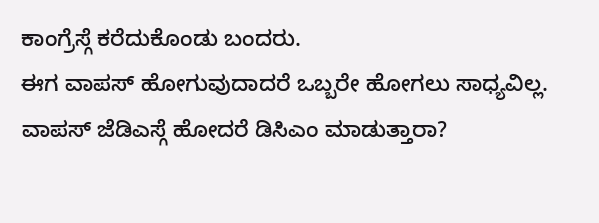ಕಾಂಗ್ರೆಸ್ಗೆ ಕರೆದುಕೊಂಡು ಬಂದರು.
ಈಗ ವಾಪಸ್ ಹೋಗುವುದಾದರೆ ಒಬ್ಬರೇ ಹೋಗಲು ಸಾಧ್ಯವಿಲ್ಲ. ವಾಪಸ್ ಜೆಡಿಎಸ್ಗೆ ಹೋದರೆ ಡಿಸಿಎಂ ಮಾಡುತ್ತಾರಾ?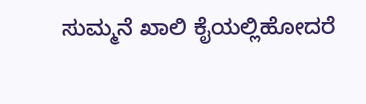ಸುಮ್ಮನೆ ಖಾಲಿ ಕೈಯಲ್ಲಿಹೋದರೆ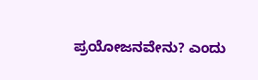ಪ್ರಯೋಜನವೇನು? ಎಂದು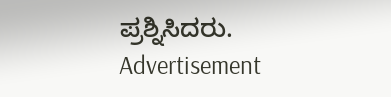ಪ್ರಶ್ನಿಸಿದರು.
Advertisement